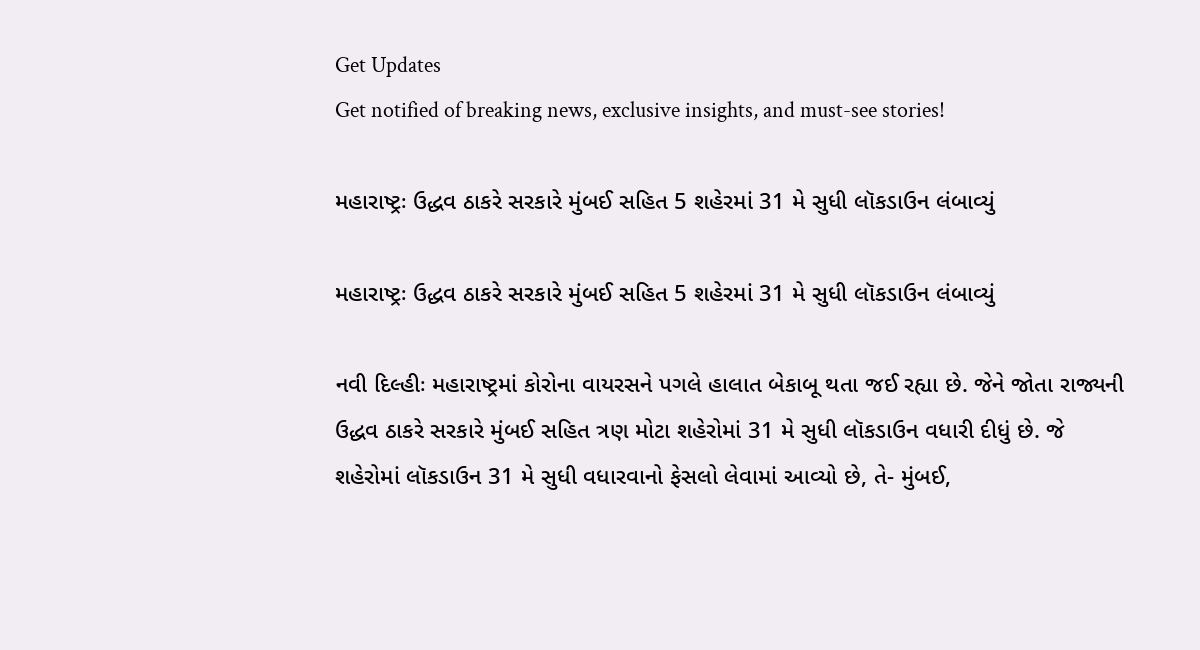Get Updates
Get notified of breaking news, exclusive insights, and must-see stories!

મહારાષ્ટ્રઃ ઉદ્ધવ ઠાકરે સરકારે મુંબઈ સહિત 5 શહેરમાં 31 મે સુધી લૉકડાઉન લંબાવ્યું

મહારાષ્ટ્રઃ ઉદ્ધવ ઠાકરે સરકારે મુંબઈ સહિત 5 શહેરમાં 31 મે સુધી લૉકડાઉન લંબાવ્યું

નવી દિલ્હીઃ મહારાષ્ટ્રમાં કોરોના વાયરસને પગલે હાલાત બેકાબૂ થતા જઈ રહ્યા છે. જેને જોતા રાજ્યની ઉદ્ધવ ઠાકરે સરકારે મુંબઈ સહિત ત્રણ મોટા શહેરોમાં 31 મે સુધી લૉકડાઉન વધારી દીધું છે. જે શહેરોમાં લૉકડાઉન 31 મે સુધી વધારવાનો ફેસલો લેવામાં આવ્યો છે, તે- મુંબઈ,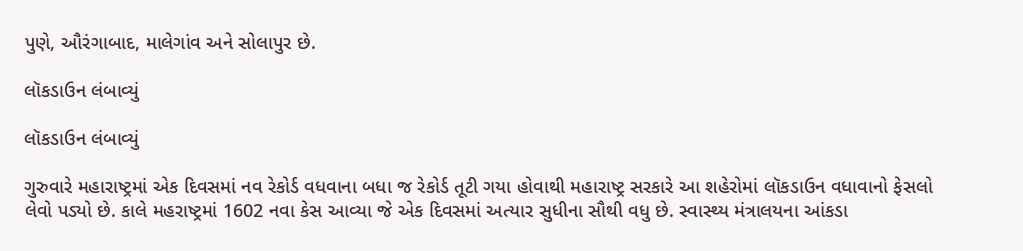પુણે, ઔરંગાબાદ, માલેગાંવ અને સોલાપુર છે.

લૉકડાઉન લંબાવ્યું

લૉકડાઉન લંબાવ્યું

ગુરુવારે મહારાષ્ટ્રમાં એક દિવસમાં નવ રેકોર્ડ વધવાના બધા જ રેકોર્ડ તૂટી ગયા હોવાથી મહારાષ્ટ્ર સરકારે આ શહેરોમાં લૉકડાઉન વધાવાનો ફેસલો લેવો પડ્યો છે. કાલે મહરાષ્ટ્રમાં 1602 નવા કેસ આવ્યા જે એક દિવસમાં અત્યાર સુધીના સૌથી વધુ છે. સ્વાસ્થ્ય મંત્રાલયના આંકડા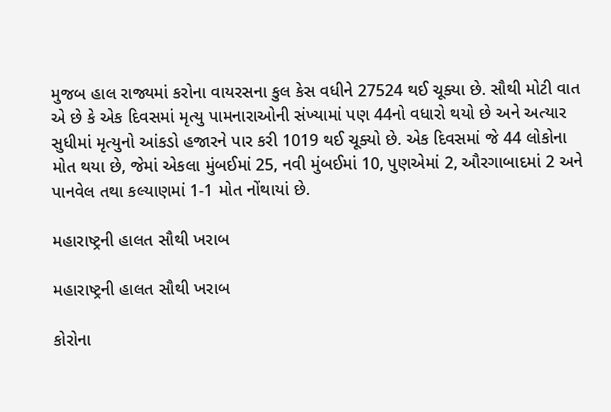મુજબ હાલ રાજ્યમાં કરોના વાયરસના કુલ કેસ વધીને 27524 થઈ ચૂક્યા છે. સૌથી મોટી વાત એ છે કે એક દિવસમાં મૃત્યુ પામનારાઓની સંખ્યામાં પણ 44નો વધારો થયો છે અને અત્યાર સુધીમાં મૃત્યુનો આંકડો હજારને પાર કરી 1019 થઈ ચૂક્યો છે. એક દિવસમાં જે 44 લોકોના મોત થયા છે, જેમાં એકલા મુંબઈમાં 25, નવી મુંબઈમાં 10, પુણએમાં 2, ઔરગાબાદમાં 2 અને પાનવેલ તથા કલ્યાણમાં 1-1 મોત નોંથાયાં છે.

મહારાષ્ટ્રની હાલત સૌથી ખરાબ

મહારાષ્ટ્રની હાલત સૌથી ખરાબ

કોરોના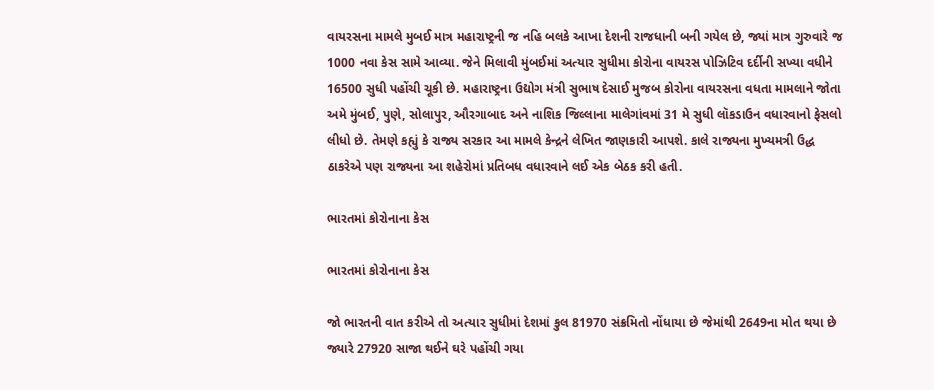વાયરસના મામલે મુબઈ માત્ર મહારાષ્ટ્રની જ નહિ બલકે આખા દેશની રાજધાની બની ગયેલ છે, જ્યાં માત્ર ગુરુવારે જ 1000 નવા કેસ સામે આવ્યા. જેને મિલાવી મુંબઈમાં અત્યાર સુધીમા કોરોના વાયરસ પોઝિટિવ દર્દીની સખ્યા વધીને 16500 સુધી પહોંચી ચૂકી છે. મહારાષ્ટ્રના ઉદ્યોગ મંત્રી સુભાષ દેસાઈ મુજબ કોરોના વાયરસના વધતા મામલાને જોતા અમે મુંબઈ, પુણે, સોલાપુર, ઔરગાબાદ અને નાશિક જિલ્લાના માલેગાંવમાં 31 મે સુધી લૉકડાઉન વધારવાનો ફેસલો લીધો છે. તેમણે કહ્યું કે રાજ્ય સરકાર આ મામલે કેન્દ્રને લેખિત જાણકારી આપશે. કાલે રાજ્યના મુખ્યમત્રી ઉદ્ધ ઠાકરેએ પણ રાજ્યના આ શહેરોમાં પ્રતિબધ વધારવાને લઈ એક બેઠક કરી હતી.

ભારતમાં કોરોનાના કેસ

ભારતમાં કોરોનાના કેસ

જો ભારતની વાત કરીએ તો અત્યાર સુધીમાં દેશમાં કુલ 81970 સંક્રમિતો નોંધાયા છે જેમાંથી 2649ના મોત થયા છે જ્યારે 27920 સાજા થઈને ઘરે પહોંચી ગયા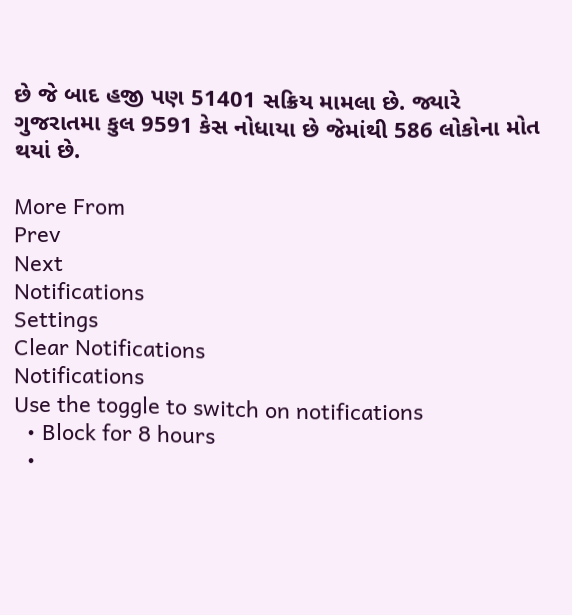છે જે બાદ હજી પણ 51401 સક્રિય મામલા છે. જ્યારે ગુજરાતમા કુલ 9591 કેસ નોધાયા છે જેમાંથી 586 લોકોના મોત થયાં છે.

More From
Prev
Next
Notifications
Settings
Clear Notifications
Notifications
Use the toggle to switch on notifications
  • Block for 8 hours
  •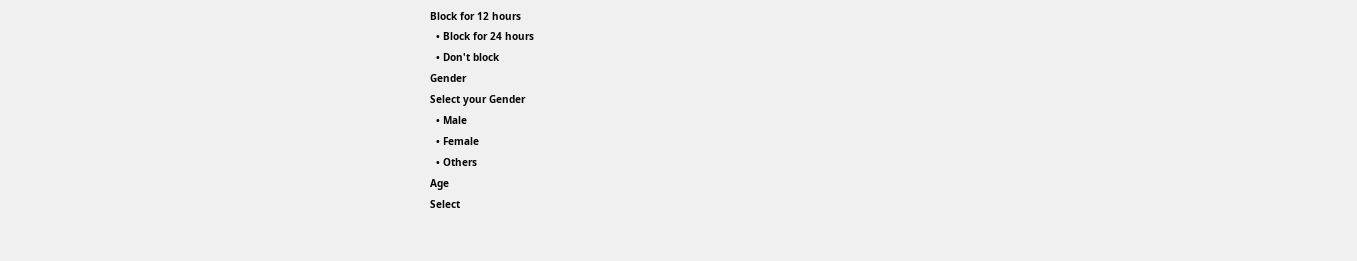Block for 12 hours
  • Block for 24 hours
  • Don't block
Gender
Select your Gender
  • Male
  • Female
  • Others
Age
Select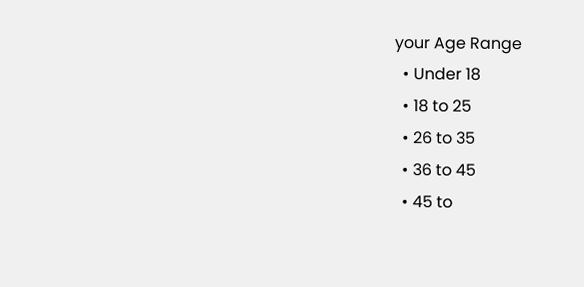your Age Range
  • Under 18
  • 18 to 25
  • 26 to 35
  • 36 to 45
  • 45 to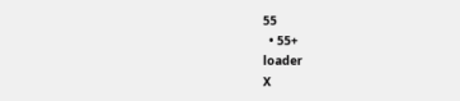55
  • 55+
loader
X